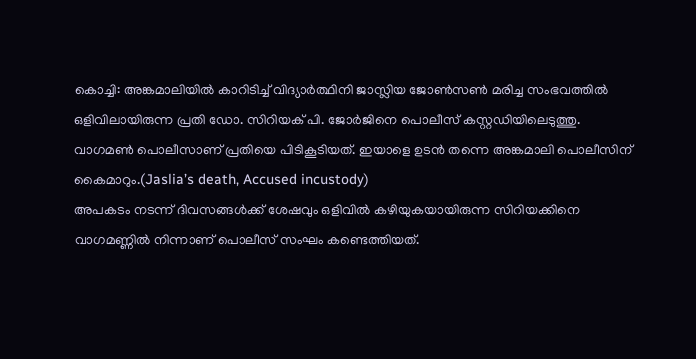കൊച്ചി: അങ്കമാലിയിൽ കാറിടിച്ച് വിദ്യാർത്ഥിനി ജാസ്ലിയ ജോൺസൺ മരിച്ച സംഭവത്തിൽ ഒളിവിലായിരുന്ന പ്രതി ഡോ. സിറിയക് പി. ജോർജിനെ പൊലീസ് കസ്റ്റഡിയിലെടുത്തു. വാഗമൺ പൊലീസാണ് പ്രതിയെ പിടികൂടിയത്. ഇയാളെ ഉടൻ തന്നെ അങ്കമാലി പൊലീസിന് കൈമാറും.(Jaslia’s death, Accused incustody)
അപകടം നടന്ന് ദിവസങ്ങൾക്ക് ശേഷവും ഒളിവിൽ കഴിയുകയായിരുന്ന സിറിയക്കിനെ വാഗമണ്ണിൽ നിന്നാണ് പൊലീസ് സംഘം കണ്ടെത്തിയത്.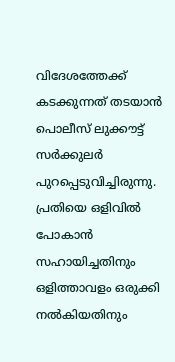വിദേശത്തേക്ക് കടക്കുന്നത് തടയാൻ പൊലീസ് ലുക്കൗട്ട് സർക്കുലർ പുറപ്പെടുവിച്ചിരുന്നു.
പ്രതിയെ ഒളിവിൽ പോകാൻ സഹായിച്ചതിനും ഒളിത്താവളം ഒരുക്കി നൽകിയതിനും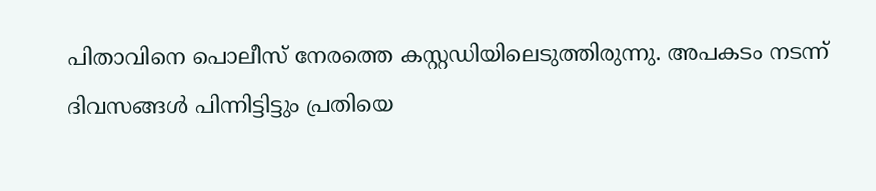പിതാവിനെ പൊലീസ് നേരത്തെ കസ്റ്റഡിയിലെടുത്തിരുന്നു. അപകടം നടന്ന് ദിവസങ്ങൾ പിന്നിട്ടിട്ടും പ്രതിയെ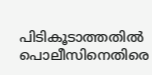പിടികൂടാത്തതിൽ പൊലീസിനെതിരെ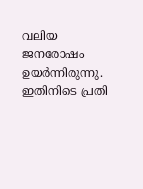വലിയ ജനരോഷം ഉയർന്നിരുന്നു. ഇതിനിടെ പ്രതി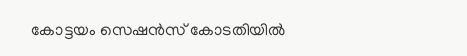കോട്ടയം സെഷൻസ് കോടതിയിൽ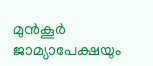മുൻകൂർ ജാമ്യാപേക്ഷയും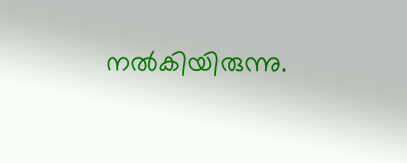നൽകിയിരുന്നു.